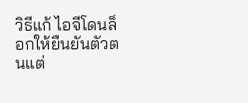วิธีแก้ ไอจีโดนล็อกให้ยืนยันตัวตนแต่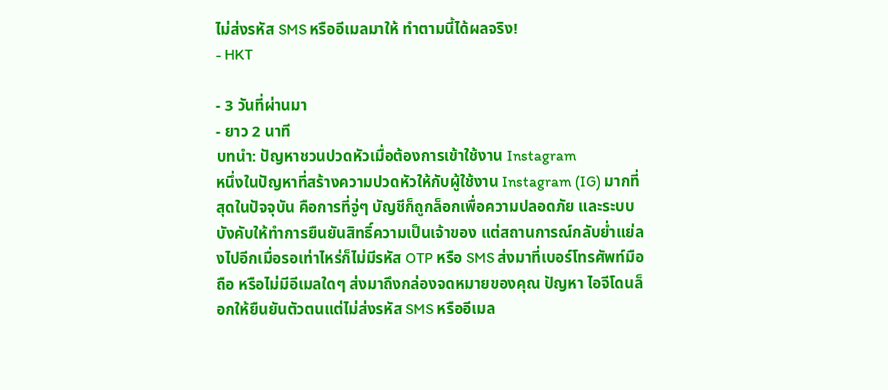ไม่ส่งรหัส SMS หรืออีเมลมาให้ ทำตามนี้ได้ผลจริง!
- HKT

- 3 วันที่ผ่านมา
- ยาว 2 นาที
บทนำ: ปัญหาชวนปวดหัวเมื่อต้องการเข้าใช้งาน Instagram
หนึ่งในปัญหาที่สร้างความปวดหัวให้กับผู้ใช้งาน Instagram (IG) มากที่สุดในปัจจุบัน คือการที่จู่ๆ บัญชีก็ถูกล็อกเพื่อความปลอดภัย และระบบบังคับให้ทำการยืนยันสิทธิ์ความเป็นเจ้าของ แต่สถานการณ์กลับย่ำแย่ลงไปอีกเมื่อรอเท่าไหร่ก็ไม่มีรหัส OTP หรือ SMS ส่งมาที่เบอร์โทรศัพท์มือถือ หรือไม่มีอีเมลใดๆ ส่งมาถึงกล่องจดหมายของคุณ ปัญหา ไอจีโดนล็อกให้ยืนยันตัวตนแต่ไม่ส่งรหัส SMS หรืออีเมล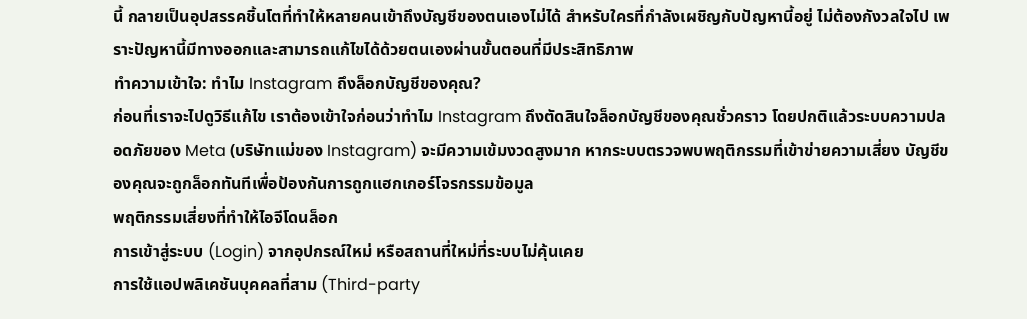นี้ กลายเป็นอุปสรรคชิ้นโตที่ทำให้หลายคนเข้าถึงบัญชีของตนเองไม่ได้ สำหรับใครที่กำลังเผชิญกับปัญหานี้อยู่ ไม่ต้องกังวลใจไป เพราะปัญหานี้มีทางออกและสามารถแก้ไขได้ด้วยตนเองผ่านขั้นตอนที่มีประสิทธิภาพ
ทำความเข้าใจ: ทำไม Instagram ถึงล็อกบัญชีของคุณ?
ก่อนที่เราจะไปดูวิธีแก้ไข เราต้องเข้าใจก่อนว่าทำไม Instagram ถึงตัดสินใจล็อกบัญชีของคุณชั่วคราว โดยปกติแล้วระบบความปลอดภัยของ Meta (บริษัทแม่ของ Instagram) จะมีความเข้มงวดสูงมาก หากระบบตรวจพบพฤติกรรมที่เข้าข่ายความเสี่ยง บัญชีของคุณจะถูกล็อกทันทีเพื่อป้องกันการถูกแฮกเกอร์โจรกรรมข้อมูล
พฤติกรรมเสี่ยงที่ทำให้ไอจีโดนล็อก
การเข้าสู่ระบบ (Login) จากอุปกรณ์ใหม่ หรือสถานที่ใหม่ที่ระบบไม่คุ้นเคย
การใช้แอปพลิเคชันบุคคลที่สาม (Third-party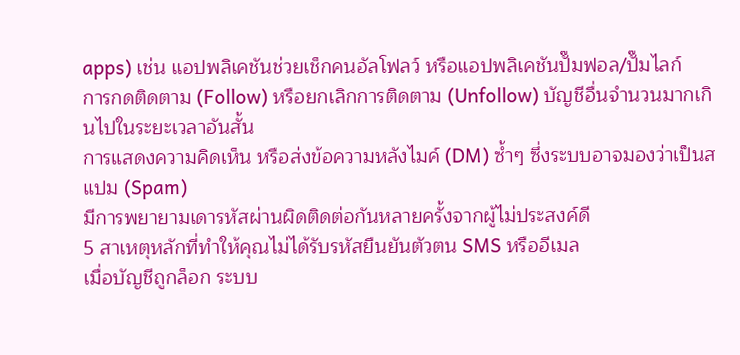apps) เช่น แอปพลิเคชันช่วยเช็กคนอัลโฟลว์ หรือแอปพลิเคชันปั๊มฟอล/ปั๊มไลก์
การกดติดตาม (Follow) หรือยกเลิกการติดตาม (Unfollow) บัญชีอื่นจำนวนมากเกินไปในระยะเวลาอันสั้น
การแสดงความคิดเห็น หรือส่งข้อความหลังไมค์ (DM) ซ้ำๆ ซึ่งระบบอาจมองว่าเป็นสแปม (Spam)
มีการพยายามเดารหัสผ่านผิดติดต่อกันหลายครั้งจากผู้ไม่ประสงค์ดี
5 สาเหตุหลักที่ทำให้คุณไม่ได้รับรหัสยืนยันตัวตน SMS หรืออีเมล
เมื่อบัญชีถูกล็อก ระบบ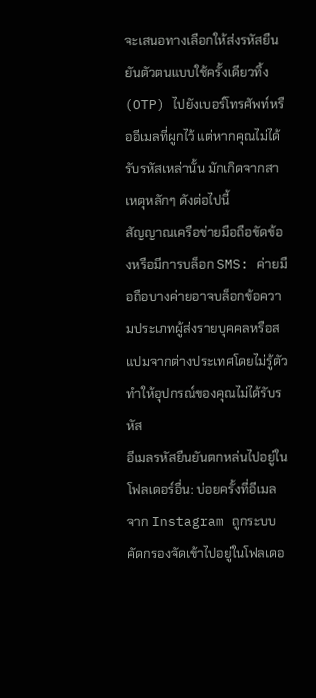จะเสนอทางเลือกให้ส่งรหัสยืนยันตัวตนแบบใช้ครั้งเดียวทิ้ง (OTP) ไปยังเบอร์โทรศัพท์หรืออีเมลที่ผูกไว้ แต่หากคุณไม่ได้รับรหัสเหล่านั้น มักเกิดจากสาเหตุหลักๆ ดังต่อไปนี้
สัญญาณเครือข่ายมือถือขัดข้องหรือมีการบล็อก SMS: ค่ายมือถือบางค่ายอาจบล็อกข้อความประเภทผู้ส่งรายบุคคลหรือสแปมจากต่างประเทศโดยไม่รู้ตัว ทำให้อุปกรณ์ของคุณไม่ได้รับรหัส
อีเมลรหัสยืนยันตกหล่นไปอยู่ในโฟลเดอร์อื่น: บ่อยครั้งที่อีเมลจาก Instagram ถูกระบบคัดกรองจัดเข้าไปอยู่ในโฟลเดอ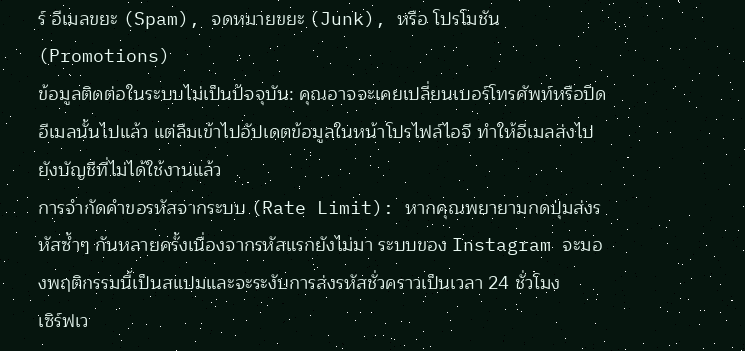ร์ อีเมลขยะ (Spam), จดหมายขยะ (Junk), หรือ โปรโมชัน (Promotions)
ข้อมูลติดต่อในระบบไม่เป็นปัจจุบัน: คุณอาจจะเคยเปลี่ยนเบอร์โทรศัพท์หรือปิดอีเมลนั้นไปแล้ว แต่ลืมเข้าไปอัปเดตข้อมูลในหน้าโปรไฟล์ไอจี ทำให้อีเมลส่งไปยังบัญชีที่ไม่ได้ใช้งานแล้ว
การจำกัดคำขอรหัสจากระบบ (Rate Limit): หากคุณพยายามกดปุ่มส่งรหัสซ้ำๆ กันหลายครั้งเนื่องจากรหัสแรกยังไม่มา ระบบของ Instagram จะมองพฤติกรรมนี้เป็นสแปมและจะระงับการส่งรหัสชั่วคราวเป็นเวลา 24 ชั่วโมง
เซิร์ฟเว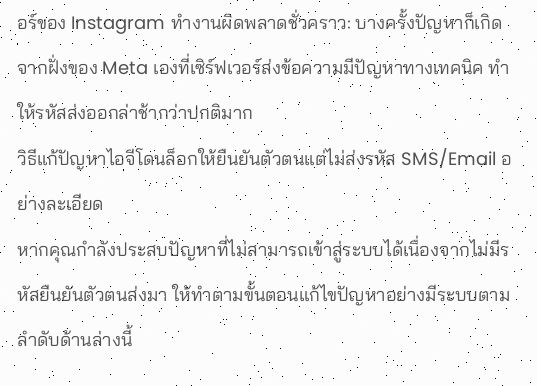อร์ของ Instagram ทำงานผิดพลาดชั่วคราว: บางครั้งปัญหาก็เกิดจากฝั่งของ Meta เองที่เซิร์ฟเวอร์ส่งข้อความมีปัญหาทางเทคนิค ทำให้รหัสส่งออกล่าช้ากว่าปกติมาก
วิธีแก้ปัญหาไอจีโดนล็อกให้ยืนยันตัวตนแต่ไม่ส่งรหัส SMS/Email อย่างละเอียด
หากคุณกำลังประสบปัญหาที่ไม่สามารถเข้าสู่ระบบได้เนื่องจากไม่มีรหัสยืนยันตัวตนส่งมา ให้ทำตามขั้นตอนแก้ไขปัญหาอย่างมีระบบตามลำดับด้านล่างนี้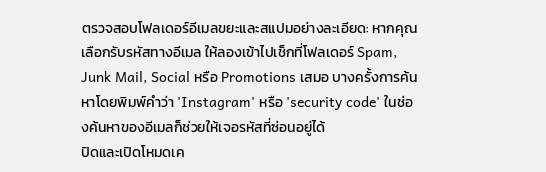ตรวจสอบโฟลเดอร์อีเมลขยะและสแปมอย่างละเอียด: หากคุณเลือกรับรหัสทางอีเมล ให้ลองเข้าไปเช็กที่โฟลเดอร์ Spam, Junk Mail, Social หรือ Promotions เสมอ บางครั้งการค้นหาโดยพิมพ์คำว่า 'Instagram' หรือ 'security code' ในช่องค้นหาของอีเมลก็ช่วยให้เจอรหัสที่ซ่อนอยู่ได้
ปิดและเปิดโหมดเค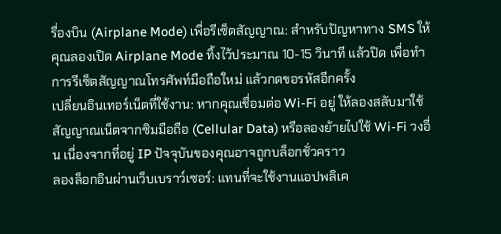รื่องบิน (Airplane Mode) เพื่อรีเซ็ตสัญญาณ: สำหรับปัญหาทาง SMS ให้คุณลองเปิด Airplane Mode ทิ้งไว้ประมาณ 10-15 วินาที แล้วปิด เพื่อทำการรีเซ็ตสัญญาณโทรศัพท์มือถือใหม่ แล้วกดขอรหัสอีกครั้ง
เปลี่ยนอินเทอร์เน็ตที่ใช้งาน: หากคุณเชื่อมต่อ Wi-Fi อยู่ ให้ลองสลับมาใช้สัญญาณเน็ตจากซิมมือถือ (Cellular Data) หรือลองย้ายไปใช้ Wi-Fi วงอื่น เนื่องจากที่อยู่ IP ปัจจุบันของคุณอาจถูกบล็อกชั่วคราว
ลองล็อกอินผ่านเว็บเบราว์เซอร์: แทนที่จะใช้งานแอปพลิเค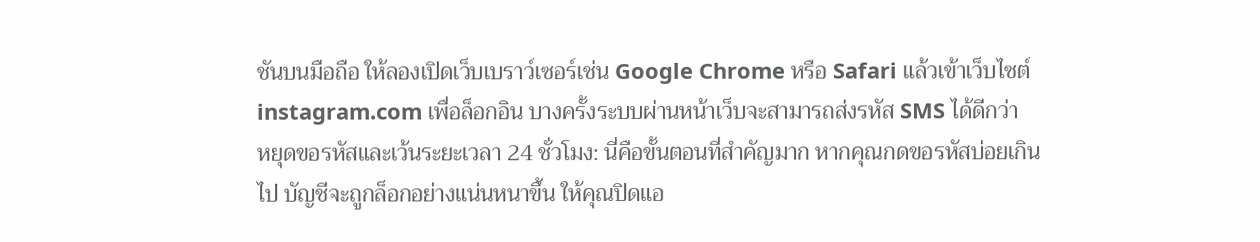ชันบนมือถือ ให้ลองเปิดเว็บเบราว์เซอร์เช่น Google Chrome หรือ Safari แล้วเข้าเว็บไซต์ instagram.com เพื่อล็อกอิน บางครั้งระบบผ่านหน้าเว็บจะสามารถส่งรหัส SMS ได้ดีกว่า
หยุดขอรหัสและเว้นระยะเวลา 24 ชั่วโมง: นี่คือขั้นตอนที่สำคัญมาก หากคุณกดขอรหัสบ่อยเกินไป บัญชีจะถูกล็อกอย่างแน่นหนาขึ้น ให้คุณปิดแอ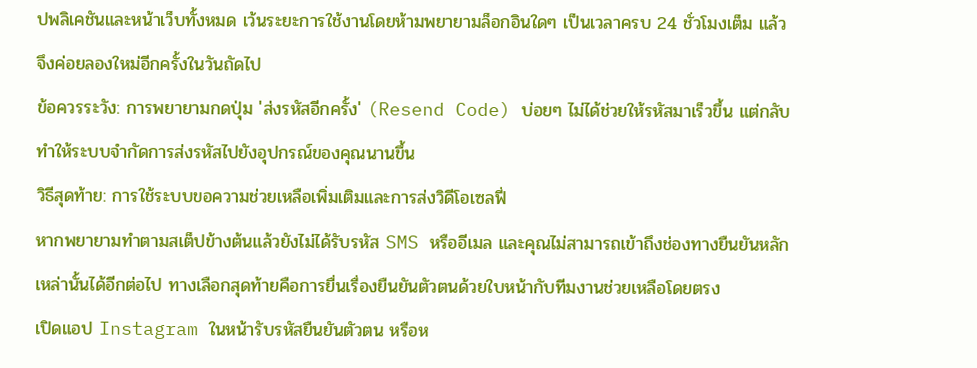ปพลิเคชันและหน้าเว็บทั้งหมด เว้นระยะการใช้งานโดยห้ามพยายามล็อกอินใดๆ เป็นเวลาครบ 24 ชั่วโมงเต็ม แล้วจึงค่อยลองใหม่อีกครั้งในวันถัดไป
ข้อควรระวัง: การพยายามกดปุ่ม 'ส่งรหัสอีกครั้ง' (Resend Code) บ่อยๆ ไม่ได้ช่วยให้รหัสมาเร็วขึ้น แต่กลับทำให้ระบบจำกัดการส่งรหัสไปยังอุปกรณ์ของคุณนานขึ้น
วิธีสุดท้าย: การใช้ระบบขอความช่วยเหลือเพิ่มเติมและการส่งวิดีโอเซลฟี่
หากพยายามทำตามสเต็ปข้างต้นแล้วยังไม่ได้รับรหัส SMS หรืออีเมล และคุณไม่สามารถเข้าถึงช่องทางยืนยันหลักเหล่านั้นได้อีกต่อไป ทางเลือกสุดท้ายคือการยื่นเรื่องยืนยันตัวตนด้วยใบหน้ากับทีมงานช่วยเหลือโดยตรง
เปิดแอป Instagram ในหน้ารับรหัสยืนยันตัวตน หรือห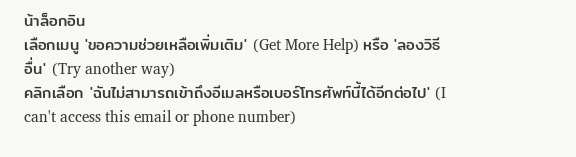น้าล็อกอิน
เลือกเมนู 'ขอความช่วยเหลือเพิ่มเติม' (Get More Help) หรือ 'ลองวิธีอื่น' (Try another way)
คลิกเลือก 'ฉันไม่สามารถเข้าถึงอีเมลหรือเบอร์โทรศัพท์นี้ได้อีกต่อไป' (I can't access this email or phone number)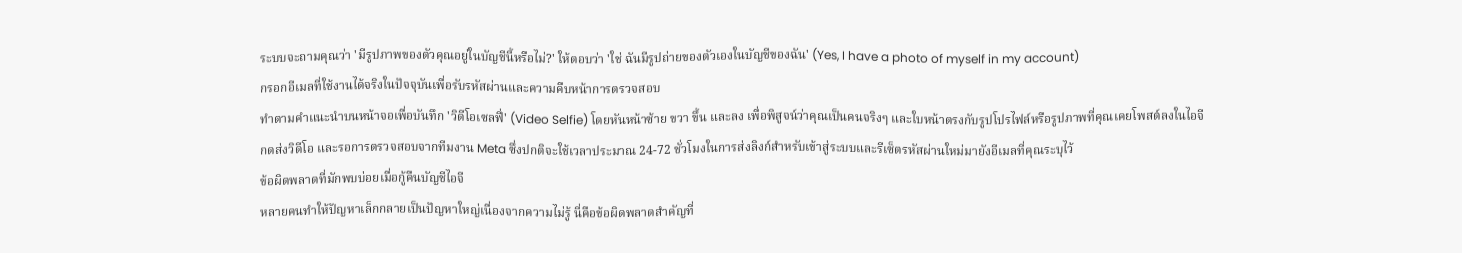ระบบจะถามคุณว่า 'มีรูปภาพของตัวคุณอยู่ในบัญชีนี้หรือไม่?' ให้ตอบว่า 'ใช่ ฉันมีรูปถ่ายของตัวเองในบัญชีของฉัน' (Yes, I have a photo of myself in my account)
กรอกอีเมลที่ใช้งานได้จริงในปัจจุบันเพื่อรับรหัสผ่านและความคืบหน้าการตรวจสอบ
ทำตามคำแนะนำบนหน้าจอเพื่อบันทึก 'วิดีโอเซลฟี่' (Video Selfie) โดยหันหน้าซ้าย ขวา ขึ้น และลง เพื่อพิสูจน์ว่าคุณเป็นคนจริงๆ และใบหน้าตรงกับรูปโปรไฟล์หรือรูปภาพที่คุณเคยโพสต์ลงในไอจี
กดส่งวิดีโอ และรอการตรวจสอบจากทีมงาน Meta ซึ่งปกติจะใช้เวลาประมาณ 24-72 ชั่วโมงในการส่งลิงก์สำหรับเข้าสู่ระบบและรีเซ็ตรหัสผ่านใหม่มายังอีเมลที่คุณระบุไว้
ข้อผิดพลาดที่มักพบบ่อยเมื่อกู้คืนบัญชีไอจี
หลายคนทำให้ปัญหาเล็กกลายเป็นปัญหาใหญ่เนื่องจากความไม่รู้ นี่คือข้อผิดพลาดสำคัญที่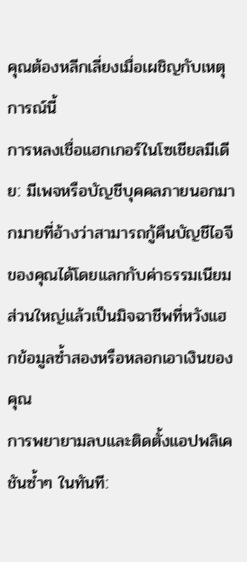คุณต้องหลีกเลี่ยงเมื่อเผชิญกับเหตุการณ์นี้
การหลงเชื่อแฮกเกอร์ในโซเชียลมีเดีย: มีเพจหรือบัญชีบุคคลภายนอกมากมายที่อ้างว่าสามารถกู้คืนบัญชีไอจีของคุณได้โดยแลกกับค่าธรรมเนียม ส่วนใหญ่แล้วเป็นมิจฉาชีพที่หวังแฮกข้อมูลซ้ำสองหรือหลอกเอาเงินของคุณ
การพยายามลบและติดตั้งแอปพลิเคชันซ้ำๆ ในทันที: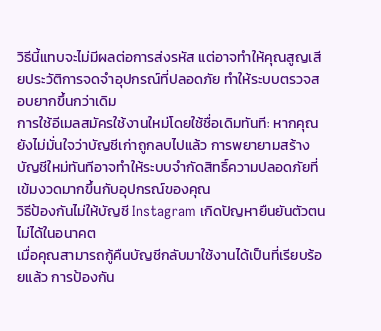วิธีนี้แทบจะไม่มีผลต่อการส่งรหัส แต่อาจทำให้คุณสูญเสียประวัติการจดจำอุปกรณ์ที่ปลอดภัย ทำให้ระบบตรวจสอบยากขึ้นกว่าเดิม
การใช้อีเมลสมัครใช้งานใหม่โดยใช้ชื่อเดิมทันที: หากคุณยังไม่มั่นใจว่าบัญชีเก่าถูกลบไปแล้ว การพยายามสร้างบัญชีใหม่ทันทีอาจทำให้ระบบจำกัดสิทธิ์ความปลอดภัยที่เข้มงวดมากขึ้นกับอุปกรณ์ของคุณ
วิธีป้องกันไม่ให้บัญชี Instagram เกิดปัญหายืนยันตัวตนไม่ได้ในอนาคต
เมื่อคุณสามารถกู้คืนบัญชีกลับมาใช้งานได้เป็นที่เรียบร้อยแล้ว การป้องกัน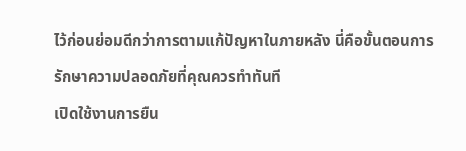ไว้ก่อนย่อมดีกว่าการตามแก้ปัญหาในภายหลัง นี่คือขั้นตอนการรักษาความปลอดภัยที่คุณควรทำทันที
เปิดใช้งานการยืน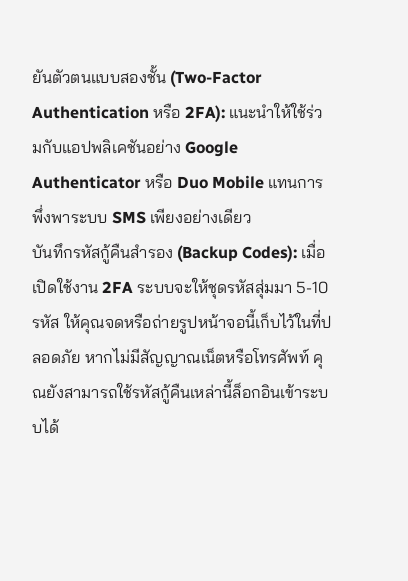ยันตัวตนแบบสองชั้น (Two-Factor Authentication หรือ 2FA): แนะนำให้ใช้ร่วมกับแอปพลิเคชันอย่าง Google Authenticator หรือ Duo Mobile แทนการพึ่งพาระบบ SMS เพียงอย่างเดียว
บันทึกรหัสกู้คืนสำรอง (Backup Codes): เมื่อเปิดใช้งาน 2FA ระบบจะให้ชุดรหัสสุ่มมา 5-10 รหัส ให้คุณจดหรือถ่ายรูปหน้าจอนี้เก็บไว้ในที่ปลอดภัย หากไม่มีสัญญาณเน็ตหรือโทรศัพท์ คุณยังสามารถใช้รหัสกู้คืนเหล่านี้ล็อกอินเข้าระบบได้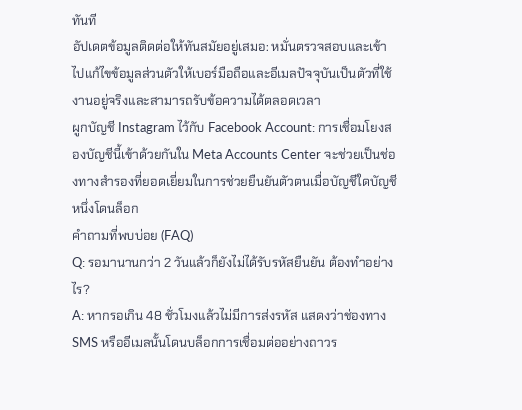ทันที
อัปเดตข้อมูลติดต่อให้ทันสมัยอยู่เสมอ: หมั่นตรวจสอบและเข้าไปแก้ไขข้อมูลส่วนตัวให้เบอร์มือถือและอีเมลปัจจุบันเป็นตัวที่ใช้งานอยู่จริงและสามารถรับข้อความได้ตลอดเวลา
ผูกบัญชี Instagram ไว้กับ Facebook Account: การเชื่อมโยงสองบัญชีนี้เข้าด้วยกันใน Meta Accounts Center จะช่วยเป็นช่องทางสำรองที่ยอดเยี่ยมในการช่วยยืนยันตัวตนเมื่อบัญชีใดบัญชีหนึ่งโดนล็อก
คำถามที่พบบ่อย (FAQ)
Q: รอมานานกว่า 2 วันแล้วก็ยังไม่ได้รับรหัสยืนยัน ต้องทำอย่างไร?
A: หากรอเกิน 48 ชั่วโมงแล้วไม่มีการส่งรหัส แสดงว่าช่องทาง SMS หรืออีเมลนั้นโดนบล็อกการเชื่อมต่ออย่างถาวร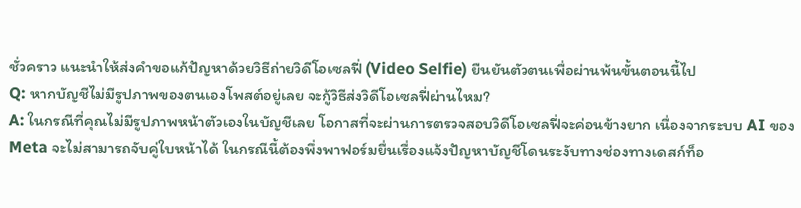ชั่วคราว แนะนำให้ส่งคำขอแก้ปัญหาด้วยวิธีถ่ายวิดีโอเซลฟี่ (Video Selfie) ยืนยันตัวตนเพื่อผ่านพ้นขั้นตอนนี้ไป
Q: หากบัญชีไม่มีรูปภาพของตนเองโพสต์อยู่เลย จะกู้วิธีส่งวิดีโอเซลฟี่ผ่านไหม?
A: ในกรณีที่คุณไม่มีรูปภาพหน้าตัวเองในบัญชีเลย โอกาสที่จะผ่านการตรวจสอบวิดีโอเซลฟี่จะค่อนข้างยาก เนื่องจากระบบ AI ของ Meta จะไม่สามารถจับคู่ใบหน้าได้ ในกรณีนี้ต้องพึ่งพาฟอร์มยื่นเรื่องแจ้งปัญหาบัญชีโดนระงับทางช่องทางเดสก์ท็อ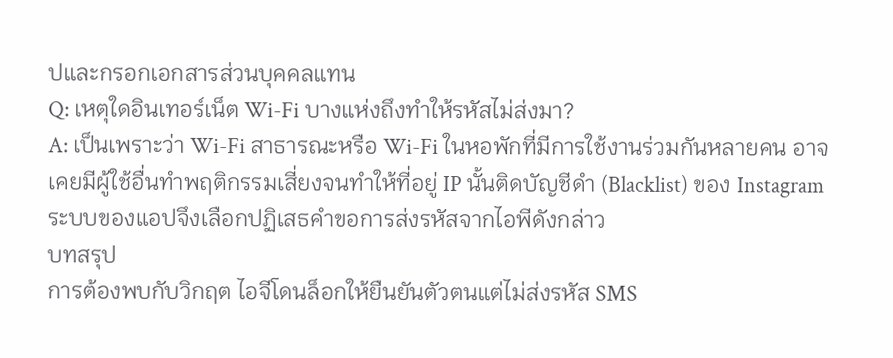ปและกรอกเอกสารส่วนบุคคลแทน
Q: เหตุใดอินเทอร์เน็ต Wi-Fi บางแห่งถึงทำให้รหัสไม่ส่งมา?
A: เป็นเพราะว่า Wi-Fi สาธารณะหรือ Wi-Fi ในหอพักที่มีการใช้งานร่วมกันหลายคน อาจเคยมีผู้ใช้อื่นทำพฤติกรรมเสี่ยงจนทำให้ที่อยู่ IP นั้นติดบัญชีดำ (Blacklist) ของ Instagram ระบบของแอปจึงเลือกปฏิเสธคำขอการส่งรหัสจากไอพีดังกล่าว
บทสรุป
การต้องพบกับวิกฤต ไอจีโดนล็อกให้ยืนยันตัวตนแต่ไม่ส่งรหัส SMS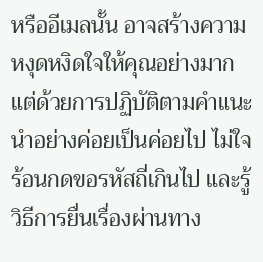หรืออีเมลนั้น อาจสร้างความหงุดหงิดใจให้คุณอย่างมาก แต่ด้วยการปฏิบัติตามคำแนะนำอย่างค่อยเป็นค่อยไป ไม่ใจร้อนกดขอรหัสถี่เกินไป และรู้วิธีการยื่นเรื่องผ่านทาง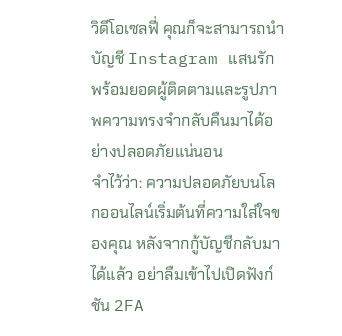วิดีโอเซลฟี่ คุณก็จะสามารถนำบัญชี Instagram แสนรักพร้อมยอดผู้ติดตามและรูปภาพความทรงจำกลับคืนมาได้อย่างปลอดภัยแน่นอน
จำไว้ว่า: ความปลอดภัยบนโลกออนไลน์เริ่มต้นที่ความใส่ใจของคุณ หลังจากกู้บัญชีกลับมาได้แล้ว อย่าลืมเข้าไปเปิดฟังก์ชัน 2FA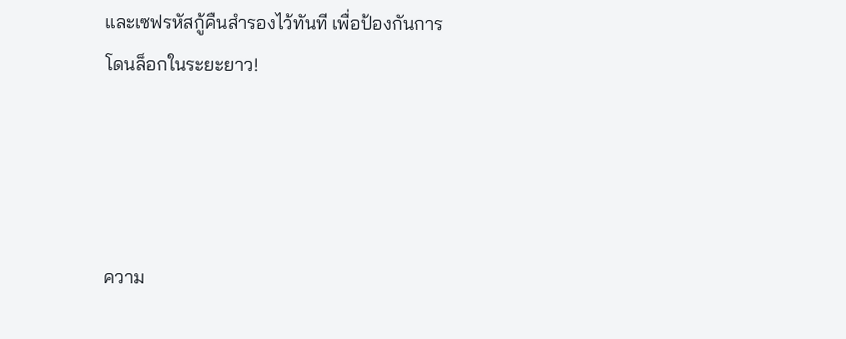และเซฟรหัสกู้คืนสำรองไว้ทันที เพื่อป้องกันการโดนล็อกในระยะยาว!




ความ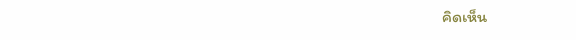คิดเห็น